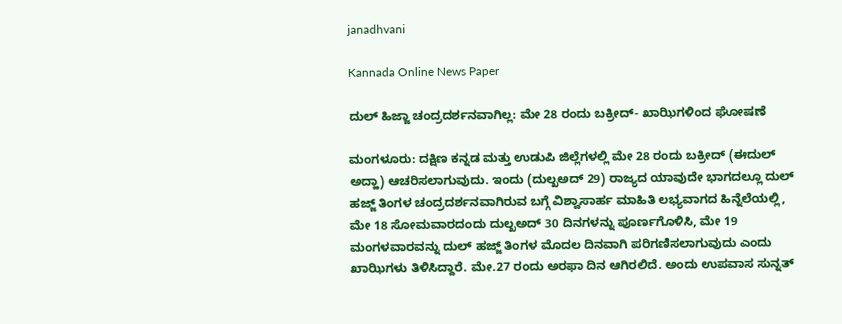janadhvani

Kannada Online News Paper

ದುಲ್ ಹಿಜ್ಜಾ ಚಂದ್ರದರ್ಶನವಾಗಿಲ್ಲ: ಮೇ 28 ರಂದು ಬಕ್ರೀದ್- ಖಾಝಿಗಳಿಂದ ಘೋಷಣೆ

ಮಂಗಳೂರು: ದಕ್ಷಿಣ ಕನ್ನಡ ಮತ್ತು ಉಡುಪಿ ಜಿಲ್ಲೆಗಳಲ್ಲಿ ಮೇ 28 ರಂದು ಬಕ್ರೀದ್ (ಈದುಲ್ ಅದ್ಹಾ) ಆಚರಿಸಲಾಗುವುದು. ಇಂದು (ದುಲ್ಖಅದ್ 29) ರಾಜ್ಯದ ಯಾವುದೇ ಭಾಗದಲ್ಲೂ ದುಲ್ ಹಜ್ಜ್ ತಿಂಗಳ ಚಂದ್ರದರ್ಶನವಾಗಿರುವ ಬಗ್ಗೆ ವಿಶ್ವಾಸಾರ್ಹ ಮಾಹಿತಿ ಲಭ್ಯವಾಗದ ಹಿನ್ನೆಲೆಯಲ್ಲಿ, ಮೇ 18 ಸೋಮವಾರದಂದು ದುಲ್ಖಅದ್ 30 ದಿನಗಳನ್ನು ಪೂರ್ಣಗೊಳಿಸಿ, ಮೇ 19 ಮಂಗಳವಾರವನ್ನು ದುಲ್ ಹಜ್ಜ್ ತಿಂಗಳ ಮೊದಲ ದಿನವಾಗಿ ಪರಿಗಣಿಸಲಾಗುವುದು ಎಂದು ಖಾಝಿಗಳು ತಿಳಿಸಿದ್ದಾರೆ. ಮೇ.27 ರಂದು ಅರಫಾ ದಿನ ಆಗಿರಲಿದೆ. ಅಂದು ಉಪವಾಸ ಸುನ್ನತ್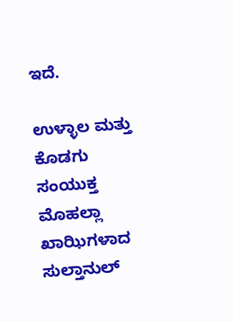ಇದೆ.

ಉಳ್ಳಾಲ ಮತ್ತು ಕೊಡಗು ಸಂಯುಕ್ತ ಮೊಹಲ್ಲಾ ಖಾಝಿಗಳಾದ ಸುಲ್ತಾನುಲ್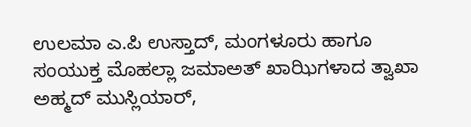ಉಲಮಾ ಎ.ಪಿ ಉಸ್ತಾದ್, ಮಂಗಳೂರು ಹಾಗೂ ಸಂಯುಕ್ತ ಮೊಹಲ್ಲಾ ಜಮಾಅತ್ ಖಾಝಿಗಳಾದ ತ್ವಾಖಾ ಅಹ್ಮದ್ ಮುಸ್ಲಿಯಾರ್,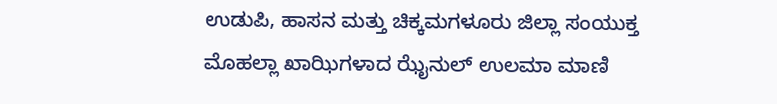ಉಡುಪಿ, ಹಾಸನ ಮತ್ತು ಚಿಕ್ಕಮಗಳೂರು ಜಿಲ್ಲಾ ಸಂಯುಕ್ತ ಮೊಹಲ್ಲಾ ಖಾಝಿಗಳಾದ ಝೈನುಲ್ ಉಲಮಾ ಮಾಣಿ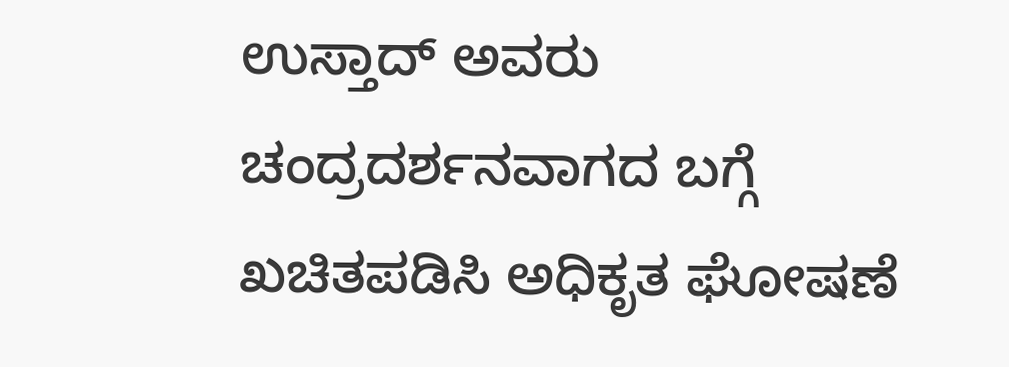ಉಸ್ತಾದ್ ಅವರು ಚಂದ್ರದರ್ಶನವಾಗದ ಬಗ್ಗೆ ಖಚಿತಪಡಿಸಿ ಅಧಿಕೃತ ಘೋಷಣೆ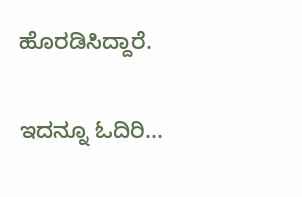ಹೊರಡಿಸಿದ್ದಾರೆ.

ಇದನ್ನೂ ಓದಿರಿ...